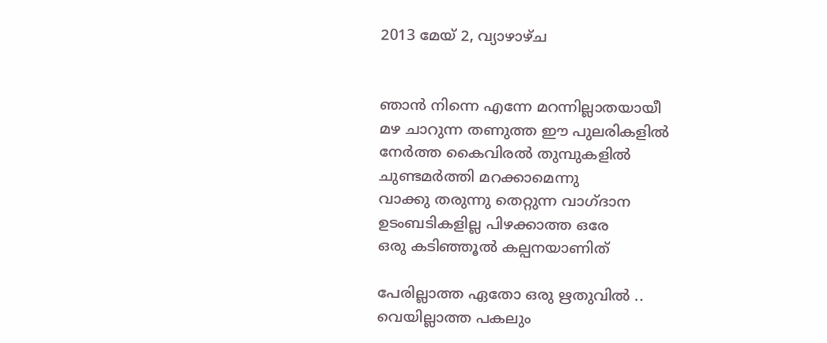2013 മേയ് 2, വ്യാഴാഴ്‌ച


ഞാന്‍ നിന്നെ എന്നേ മറന്നില്ലാതയായീ
മഴ ചാറുന്ന തണുത്ത ഈ പുലരികളില്‍
നേര്‍ത്ത കൈവിരല്‍ തുമ്പുകളില്‍
ചുണ്ടമര്‍ത്തി മറക്കാമെന്നു
വാക്കു തരുന്നു തെറ്റുന്ന വാഗ്ദാന
ഉടംബടികളില്ല പിഴക്കാത്ത ഒരേ
ഒരു കടിഞ്ഞൂല്‍ കല്പനയാണിത്

പേരില്ലാത്ത ഏതോ ഒരു ഋതുവില്‍ ..
വെയില്ലാത്ത പകലും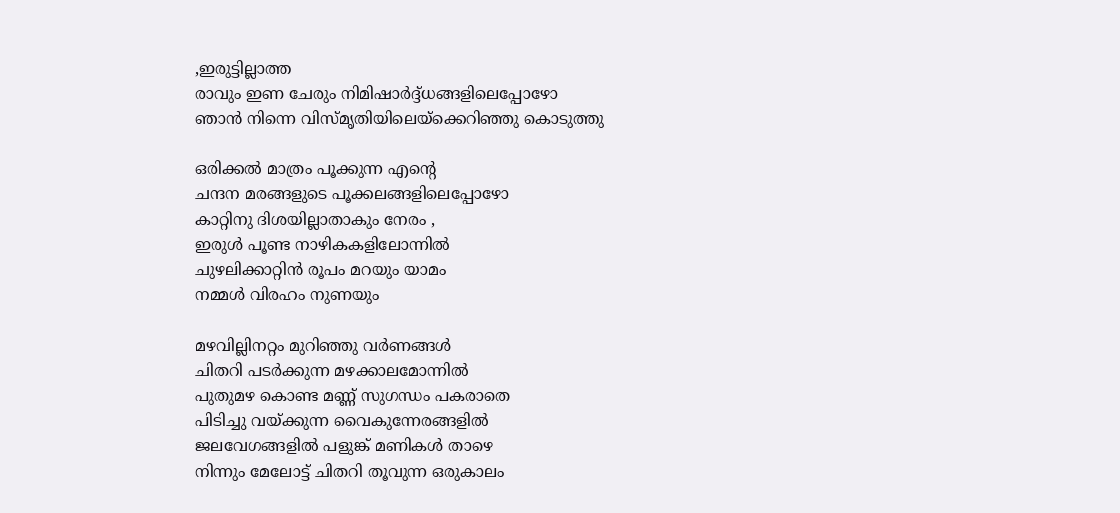,ഇരുട്ടില്ലാത്ത
രാവും ഇണ ചേരും നിമിഷാര്‍ദ്ദ്ധങ്ങളിലെപ്പോഴോ
ഞാന്‍ നിന്നെ വിസ്മൃതിയിലെയ്ക്കെറിഞ്ഞു കൊടുത്തു

ഒരിക്കല്‍ മാത്രം പൂക്കുന്ന എന്‍റെ
ചന്ദന മരങ്ങളുടെ പൂക്കലങ്ങളിലെപ്പോഴോ
കാറ്റിനു ദിശയില്ലാതാകും നേരം ,
ഇരുള്‍ പൂണ്ട നാഴികകളിലോന്നില്‍
ചുഴലിക്കാറ്റിന്‍ രൂപം മറയും യാമം
നമ്മള്‍ വിരഹം നുണയും

മഴവില്ലിനറ്റം മുറിഞ്ഞു വര്‍ണങ്ങള്‍
ചിതറി പടര്‍ക്കുന്ന മഴക്കാലമോന്നില്‍
പുതുമഴ കൊണ്ട മണ്ണ്‍ സുഗന്ധം പകരാതെ
പിടിച്ചു വയ്ക്കുന്ന വൈകുന്നേരങ്ങളില്‍
ജലവേഗങ്ങളില്‍ പളുങ്ക് മണികള്‍ താഴെ
നിന്നും മേലോട്ട് ചിതറി തൂവുന്ന ഒരുകാലം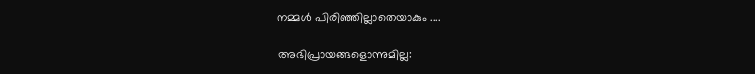നമ്മള്‍ പിരിഞ്ഞില്ലാതെയാകും ....

അഭിപ്രായങ്ങളൊന്നുമില്ല: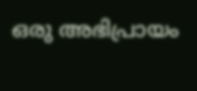ഒരു അഭിപ്രായം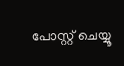പോസ്റ്റ് ചെയ്യൂ